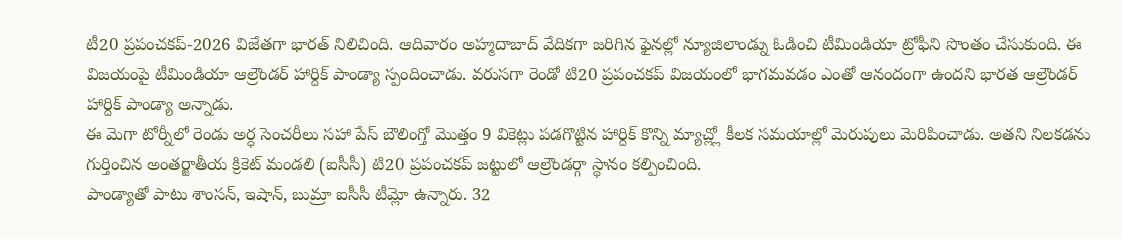టీ20 ప్రపంచకప్-2026 విజేతగా భారత్ నిలిచింది. ఆదివారం అహ్మదాబాద్ వేదికగా జరిగిన ఫైనల్లో న్యూజిలాండ్ను ఓడించి టీమిండియా ట్రోఫీని సొంతం చేసుకుంది. ఈ విజయంపై టీమిండియా ఆల్రౌండర్ హార్దిక్ పాండ్యా స్పందించాడు. వరుసగా రెండో టి20 ప్రపంచకప్ విజయంలో భాగమవడం ఎంతో ఆనందంగా ఉందని భారత ఆల్రౌండర్ హార్దిక్ పాండ్యా అన్నాడు.
ఈ మెగా టోర్నీలో రెండు అర్ధ సెంచరీలు సహా పేస్ బౌలింగ్తో మొత్తం 9 వికెట్లు పడగొట్టిన హార్దిక్ కొన్ని మ్యాచ్ల్లో కీలక సమయాల్లో మెరుపులు మెరిపించాడు. అతని నిలకడను గుర్తించిన అంతర్జాతీయ క్రికెట్ మండలి (ఐసీసీ) టి20 ప్రపంచకప్ జట్టులో ఆల్రౌండర్గా స్థానం కల్పించింది.
పాండ్యాతో పాటు శాంసన్, ఇషాన్, బుమ్రా ఐసీసీ టీమ్లో ఉన్నారు. 32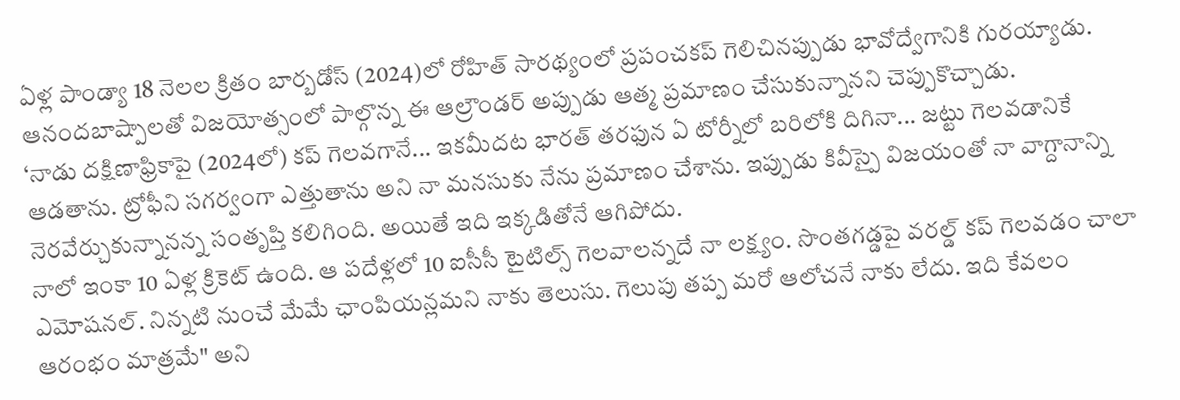ఏళ్ల పాండ్యా 18 నెలల క్రితం బార్బడోస్ (2024)లో రోహిత్ సారథ్యంలో ప్రపంచకప్ గెలిచినప్పుడు భావోద్వేగానికి గురయ్యాడు. ఆనందబాష్పాలతో విజయోత్సంలో పాల్గొన్న ఈ ఆల్రౌండర్ అప్పుడు ఆత్మ ప్రమాణం చేసుకున్నానని చెప్పుకొచ్చాడు.
‘నాడు దక్షిణాఫ్రికాపై (2024లో) కప్ గెలవగానే... ఇకమీదట భారత్ తరఫున ఏ టోర్నీలో బరిలోకి దిగినా... జట్టు గెలవడానికే ఆడతాను. ట్రోఫీని సగర్వంగా ఎత్తుతాను అని నా మనసుకు నేను ప్రమాణం చేశాను. ఇప్పుడు కివీస్పై విజయంతో నా వాగ్దానాన్ని నెరవేర్చుకున్నానన్న సంతృప్తి కలిగింది. అయితే ఇది ఇక్కడితోనే ఆగిపోదు.
నాలో ఇంకా 10 ఏళ్ల క్రికెట్ ఉంది. ఆ పదేళ్లలో 10 ఐసీసీ టైటిల్స్ గెలవాలన్నదే నా లక్ష్యం. సొంతగడ్డపై వరల్డ్ కప్ గెలవడం చాలా ఎమోషనల్. నిన్నటి నుంచే మేమే ఛాంపియన్లమని నాకు తెలుసు. గెలుపు తప్ప మరో ఆలోచనే నాకు లేదు. ఇది కేవలం ఆరంభం మాత్రమే" అని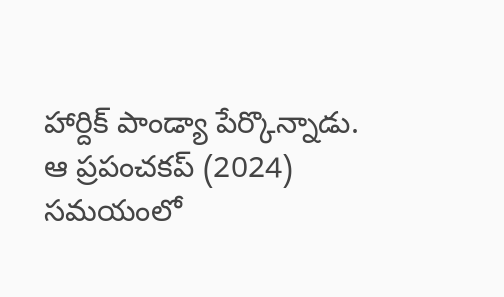హార్దిక్ పాండ్యా పేర్కొన్నాడు.
ఆ ప్రపంచకప్ (2024) సమయంలో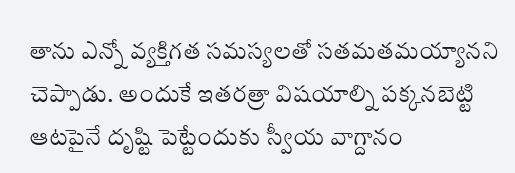తాను ఎన్నో వ్యక్తిగత సమస్యలతో సతమతమయ్యానని చెప్పాడు. అందుకే ఇతరత్రా విషయాల్ని పక్కనబెట్టి ఆటపైనే దృష్టి పెట్టేందుకు స్వీయ వాగ్దానం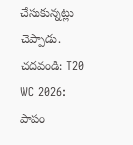చేసుకున్నట్లు చెప్పాడు.
చదవండి: T20 WC 2026: పాపం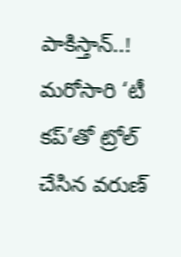పాకిస్తాన్..! మరోసారి ‘టీ కప్’తో ట్రోల్ చేసిన వరుణ్